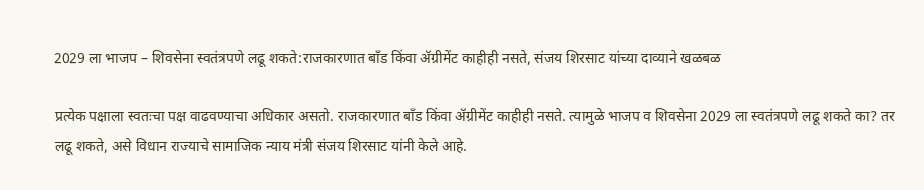2029 ला भाजप – शिवसेना स्वतंत्रपणे लढू शकते:राजकारणात बाँड किंवा ॲग्रीमेंट काहीही नसते, संजय शिरसाट यांच्या दाव्याने खळबळ

प्रत्येक पक्षाला स्वतःचा पक्ष वाढवण्याचा अधिकार असतो. राजकारणात बाँड किंवा ॲग्रीमेंट काहीही नसते. त्यामुळे भाजप व शिवसेना 2029 ला स्वतंत्रपणे लढू शकते का? तर लढू शकते, असे विधान राज्याचे सामाजिक न्याय मंत्री संजय शिरसाट यांनी केले आहे.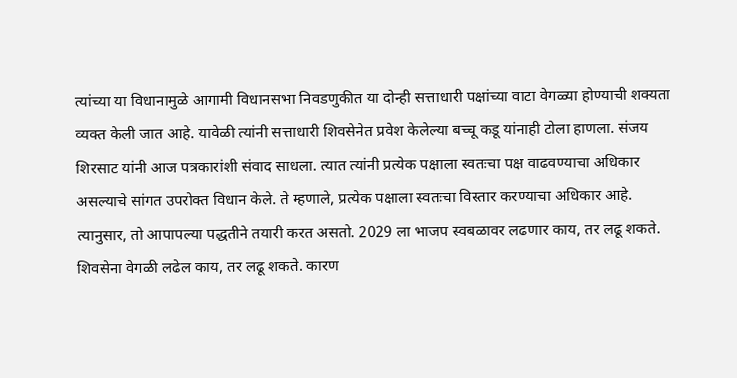त्यांच्या या विधानामुळे आगामी विधानसभा निवडणुकीत या दोन्ही सत्ताधारी पक्षांच्या वाटा वेगळ्या होण्याची शक्यता व्यक्त केली जात आहे. यावेळी त्यांनी सत्ताधारी शिवसेनेत प्रवेश केलेल्या बच्चू कडू यांनाही टोला हाणला. संजय शिरसाट यांनी आज पत्रकारांशी संवाद साधला. त्यात त्यांनी प्रत्येक पक्षाला स्वतःचा पक्ष वाढवण्याचा अधिकार असल्याचे सांगत उपरोक्त विधान केले. ते म्हणाले, प्रत्येक पक्षाला स्वतःचा विस्तार करण्याचा अधिकार आहे. त्यानुसार, तो आपापल्या पद्धतीने तयारी करत असतो. 2029 ला भाजप स्वबळावर लढणार काय, तर लढू शकते. शिवसेना वेगळी लढेल काय, तर लढू शकते. कारण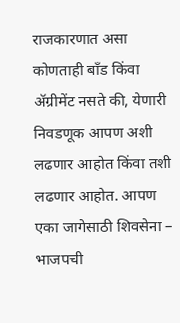राजकारणात असा कोणताही बाँड किंवा ॲग्रीमेंट नसते की, येणारी निवडणूक आपण अशी लढणार आहोत किंवा तशी लढणार आहोत. आपण एका जागेसाठी शिवसेना – भाजपची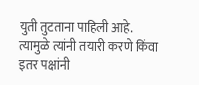युती तुटताना पाहिली आहे. त्यामुळे त्यांनी तयारी करणे किंवा इतर पक्षांनी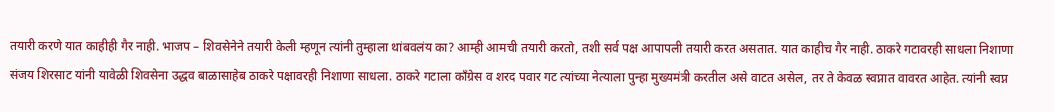तयारी करणे यात काहीही गैर नाही. भाजप – शिवसेनेने तयारी केली म्हणून त्यांनी तुम्हाला थांबवलंय का? आम्ही आमची तयारी करतो, तशी सर्व पक्ष आपापली तयारी करत असतात. यात काहीच गैर नाही. ठाकरे गटावरही साधला निशाणा संजय शिरसाट यांनी यावेळी शिवसेना उद्धव बाळासाहेब ठाकरे पक्षावरही निशाणा साधला. ठाकरे गटाला काँग्रेस व शरद पवार गट त्यांच्या नेत्याला पुन्हा मुख्यमंत्री करतील असे वाटत असेल, तर ते केवळ स्वप्नात वावरत आहेत. त्यांनी स्वप्न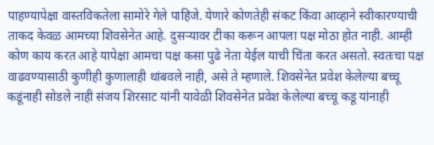पाहण्यापेक्षा वास्तविकतेला सामोरे गेले पाहिजे. येणारे कोणतेही संकट किंवा आव्हाने स्वीकारण्याची ताकद केवळ आमच्या शिवसेनेत आहे. दुसऱ्यावर टीका करून आपला पक्ष मोठा होत नाही. आम्ही कोण काय करत आहे यापेक्षा आमचा पक्ष कसा पुढे नेता येईल याची चिंता करत असतो. स्वतःचा पक्ष वाढवण्यासाठी कुणीही कुणालाही थांबवले नाही, असे ते म्हणाले. शिवसेनेत प्रवेश केलेल्या बच्चू कडूंनाही सोडले नाही संजय शिरसाट यांनी यावेळी शिवसेनेत प्रवेश केलेल्या बच्चू कडू यांनाही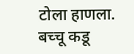टोला हाणला. बच्चू कडू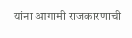यांना आगामी राजकारणाची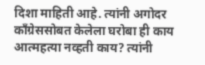दिशा माहिती आहे. त्यांनी अगोदर काँग्रेससोबत केलेला घरोबा ही काय आत्महत्या नव्हती काय? त्यांनी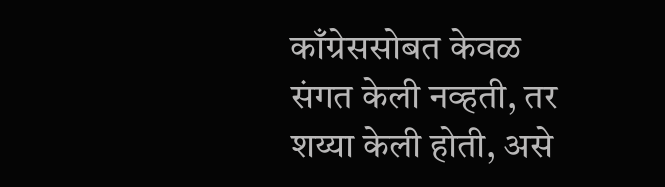काँग्रेससोबत केवळ संगत केली नव्हती, तर शय्या केली होती, असे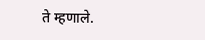ते म्हणाले.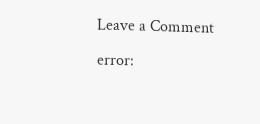Leave a Comment

error: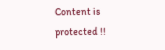Content is protected !!